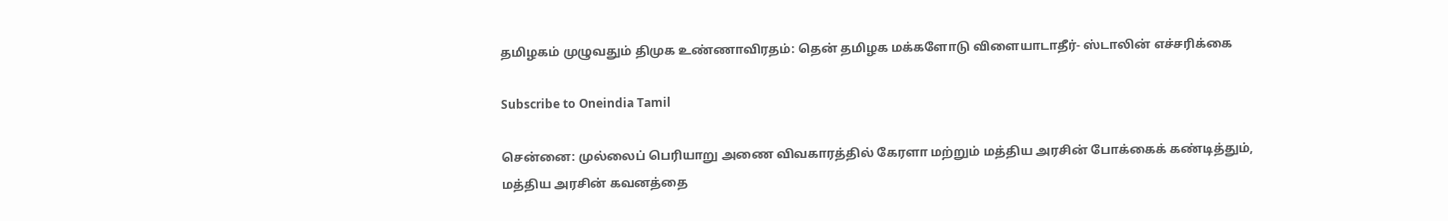தமிழகம் முழுவதும் திமுக உண்ணாவிரதம்: தென் தமிழக மக்களோடு விளையாடாதீர்- ஸ்டாலின் எச்சரிக்கை

Subscribe to Oneindia Tamil

சென்னை: முல்லைப் பெரியாறு அணை விவகாரத்தில் கேரளா மற்றும் மத்திய அரசின் போக்கைக் கண்டித்தும், மத்திய அரசின் கவனத்தை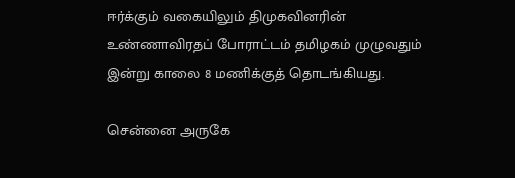ஈர்க்கும் வகையிலும் திமுகவினரின் உண்ணாவிரதப் போராட்டம் தமிழகம் முழுவதும் இன்று காலை 8 மணிக்குத் தொடங்கியது.

சென்னை அருகே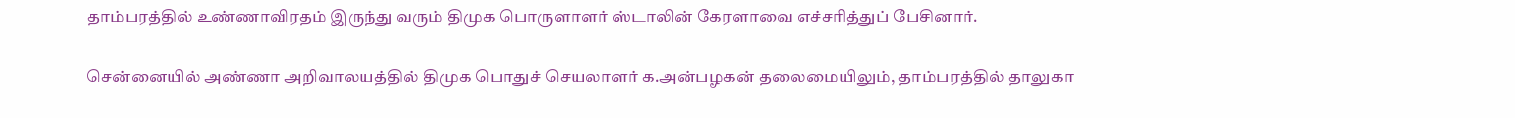தாம்பரத்தில் உண்ணாவிரதம் இருந்து வரும் திமுக பொருளாளர் ஸ்டாலின் கேரளாவை எச்சரித்துப் பேசினார்.

சென்னையில் அண்ணா அறிவாலயத்தில் திமுக பொதுச் செயலாளர் க.அன்பழகன் தலைமையிலும், தாம்பரத்தில் தாலுகா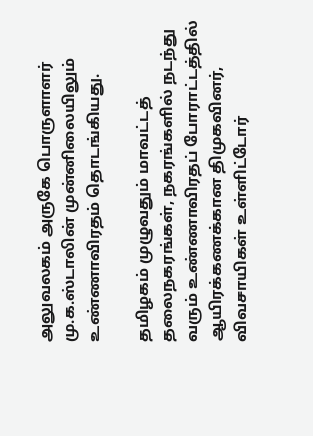அலுவலகம் அருகே பொருளாளர் மு.க.ஸ்டாலின் முன்னிலையிலும் உண்ணாவிரதம் தொடங்கியது.

தமிழகம் முழுவதும் மாவட்டத் தலைநகரங்கள், நகரங்களில் நடந்து வரும் உண்ணாவிரதப் போராட்டத்தில் ஆயிரக்கணக்கான திமுகவினர், விவசாயிகள் உள்ளிட்டோர்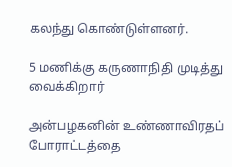கலந்து கொண்டுள்ளனர்.

5 மணிக்கு கருணாநிதி முடித்து வைக்கிறார்

அன்பழகனின் உண்ணாவிரதப் போராட்டத்தை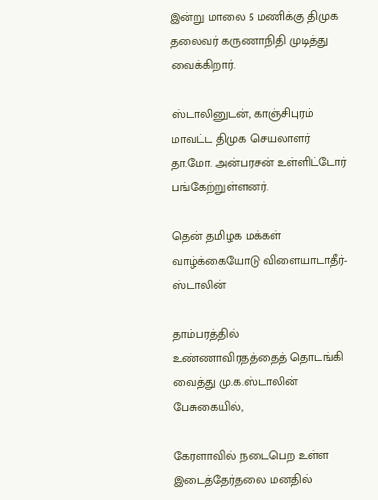இன்று மாலை 5 மணிக்கு திமுக தலைவர் கருணாநிதி முடித்து வைக்கிறார்.

ஸ்டாலினுடன், காஞ்சிபுரம் மாவட்ட திமுக செயலாளர் தா.மோ. அன்பரசன் உள்ளிட்டோர் பங்கேற்றுள்ளனர்.

தென் தமிழக மக்கள் வாழ்க்கையோடு விளையாடாதீர்-ஸ்டாலின்

தாம்பரத்தில் உண்ணாவிரதத்தைத் தொடங்கி வைத்து மு.க.ஸ்டாலின் பேசுகையில்,

கேரளாவில் நடைபெற உள்ள இடைத்தேர்தலை மனதில்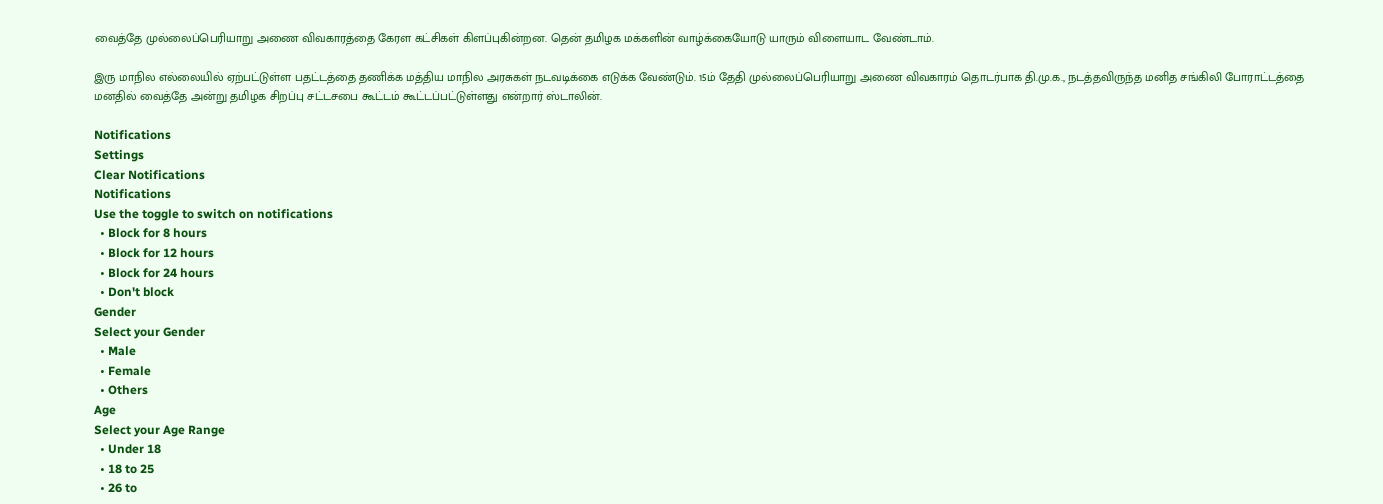வைத்தே முல்லைப்பெரியாறு அணை விவகாரத்தை கேரள கட்சிகள் கிளப்புகின்றன. தென் தமிழக மக்களின் வாழ்க்கையோடு யாரும் விளையாட வேண்டாம்.

இரு மாநில எல்லையில் ஏற்பட்டுள்ள பதட்டத்தை தணிக்க மத்திய மாநில அரசுகள் நடவடிக்கை எடுக்க வேண்டும். 15ம் தேதி முல்லைப்பெரியாறு அணை விவகாரம் தொடர்பாக தி.மு.க., நடத்தவிருந்த மனித சங்கிலி போராட்டத்தை மனதில் வைத்தே அன்று தமிழக சிறப்பு சட்டசபை கூட்டம் கூட்டப்பட்டுள்ளது என்றார் ஸ்டாலின்.

Notifications
Settings
Clear Notifications
Notifications
Use the toggle to switch on notifications
  • Block for 8 hours
  • Block for 12 hours
  • Block for 24 hours
  • Don't block
Gender
Select your Gender
  • Male
  • Female
  • Others
Age
Select your Age Range
  • Under 18
  • 18 to 25
  • 26 to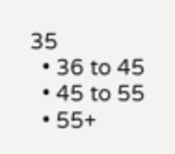35
  • 36 to 45
  • 45 to 55
  • 55+